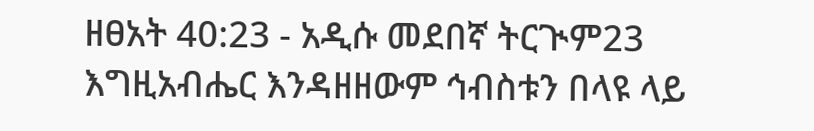ዘፀአት 40:23 - አዲሱ መደበኛ ትርጒም23 እግዚአብሔር እንዳዘዘውም ኅብስቱን በላዩ ላይ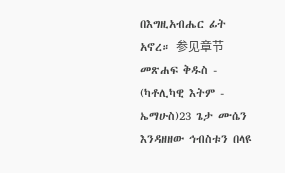በእግዚአብሔር ፊት አኖረ። 参见章节መጽሐፍ ቅዱስ - (ካቶሊካዊ እትም - ኤማሁስ)23 ጌታ ሙሴን እንዳዘዘው ኅብስቱን በላዩ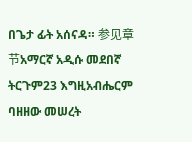በጌታ ፊት አሰናዳ። 参见章节አማርኛ አዲሱ መደበኛ ትርጉም23 እግዚአብሔርም ባዘዘው መሠረት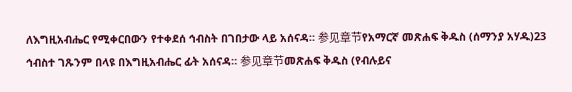ለእግዚአብሔር የሚቀርበውን የተቀደሰ ኅብስት በገበታው ላይ አሰናዳ። 参见章节የአማርኛ መጽሐፍ ቅዱስ (ሰማንያ አሃዱ)23 ኅብስተ ገጹንም በላዩ በእግዚአብሔር ፊት አሰናዳ። 参见章节መጽሐፍ ቅዱስ (የብሉይና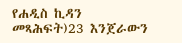የሐዲስ ኪዳን መጻሕፍት)23 እንጀራውን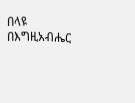በላዩ በእግዚአብሔር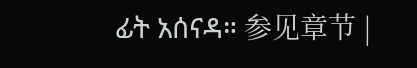ፊት አሰናዳ። 参见章节 |